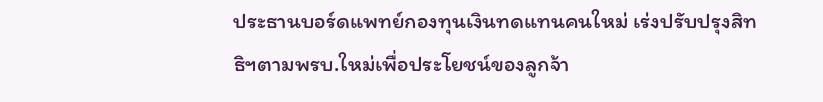ประธานบอร์ดแพทย์กองทุนเงินทดแทนคนใหม่ เร่งปรับปรุงสิทธิฯตามพรบ.ใหม่เพื่อประโยชน์ของลูกจ้า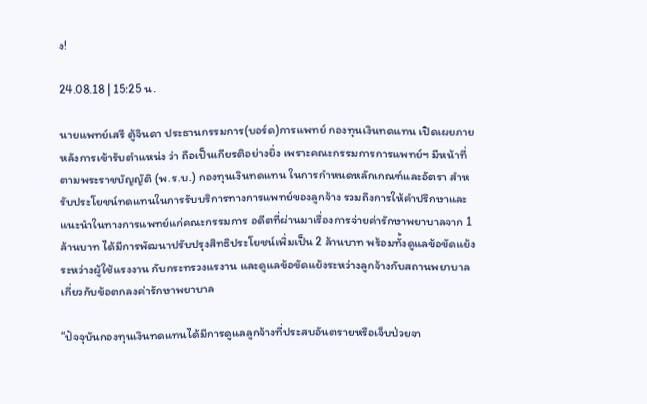ง!

24.08.18 | 15:25 น.

นายแพทย์เสรี ตู้จินดา ประธานกรรมการ(บอร์ด)การแพทย์ กองทุนเงินทดแทน เปิดเผยภายหลังการเข้ารับตำแหน่ง ว่า ถือเป็นเกียรติอย่างยิ่ง เพราะคณะกรรมการการแพทย์ฯ มีหน้าที่ตามพระราชบัญญัติ (พ.ร.บ.) กองทุนเงินทดแทน ในการกำหนดหลักเกณฑ์และอัตรา สำหรับประโยชน์ทดแทนในการรับบริการทางการแพทย์ของลูกจ้าง รวมถึงการให้คำปรึกษาและแนะนำในทางการแพทย์แก่คณะกรรมการ อดีตที่ผ่านมาเรื่องการจ่ายค่ารักษาพยาบาลจาก 1 ล้านบาท ได้มีการพัฒนาปรับปรุงสิทธิประโยชน์เพิ่มเป็น 2 ล้านบาท พร้อมทั้งดูแลข้อขัดแย้ง ระหว่างผู้ใช้แรงงาน กับกระทรวงแรงาน และดูแลข้อขัดแย้งระหว่างลูกจ้างกับสถานพยาบาลเกี่ยวกับข้อตกลงค่ารักษาพยาบาล

“ปัจจุบันกองทุนเงินทดแทนได้มีการดูแลลูกจ้างที่ประสบอันตรายหรือเจ็บป่วยจา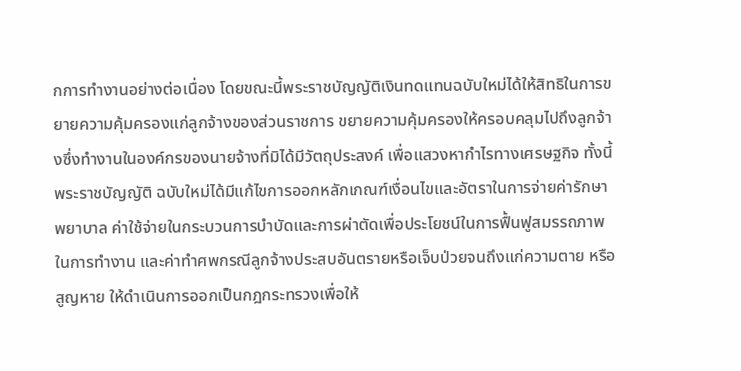กการทำงานอย่างต่อเนื่อง โดยขณะนี้พระราชบัญญัติเงินทดแทนฉบับใหม่ได้ให้สิทธิในการขยายความคุ้มครองแก่ลูกจ้างของส่วนราชการ ขยายความคุ้มครองให้ครอบคลุมไปถึงลูกจ้างซึ่งทำงานในองค์กรของนายจ้างที่มิได้มีวัตถุประสงค์ เพื่อแสวงหากำไรทางเศรษฐกิจ ทั้งนี้พระราชบัญญัติ ฉบับใหม่ได้มีแก้ไขการออกหลักเกณฑ์เงื่อนไขและอัตราในการจ่ายค่ารักษาพยาบาล ค่าใช้จ่ายในกระบวนการบำบัดและการผ่าตัดเพื่อประโยชน์ในการฟื้นฟูสมรรถภาพในการทำงาน และค่าทำศพกรณีลูกจ้างประสบอันตรายหรือเจ็บป่วยจนถึงแก่ความตาย หรือสูญหาย ให้ดำเนินการออกเป็นกฎกระทรวงเพื่อให้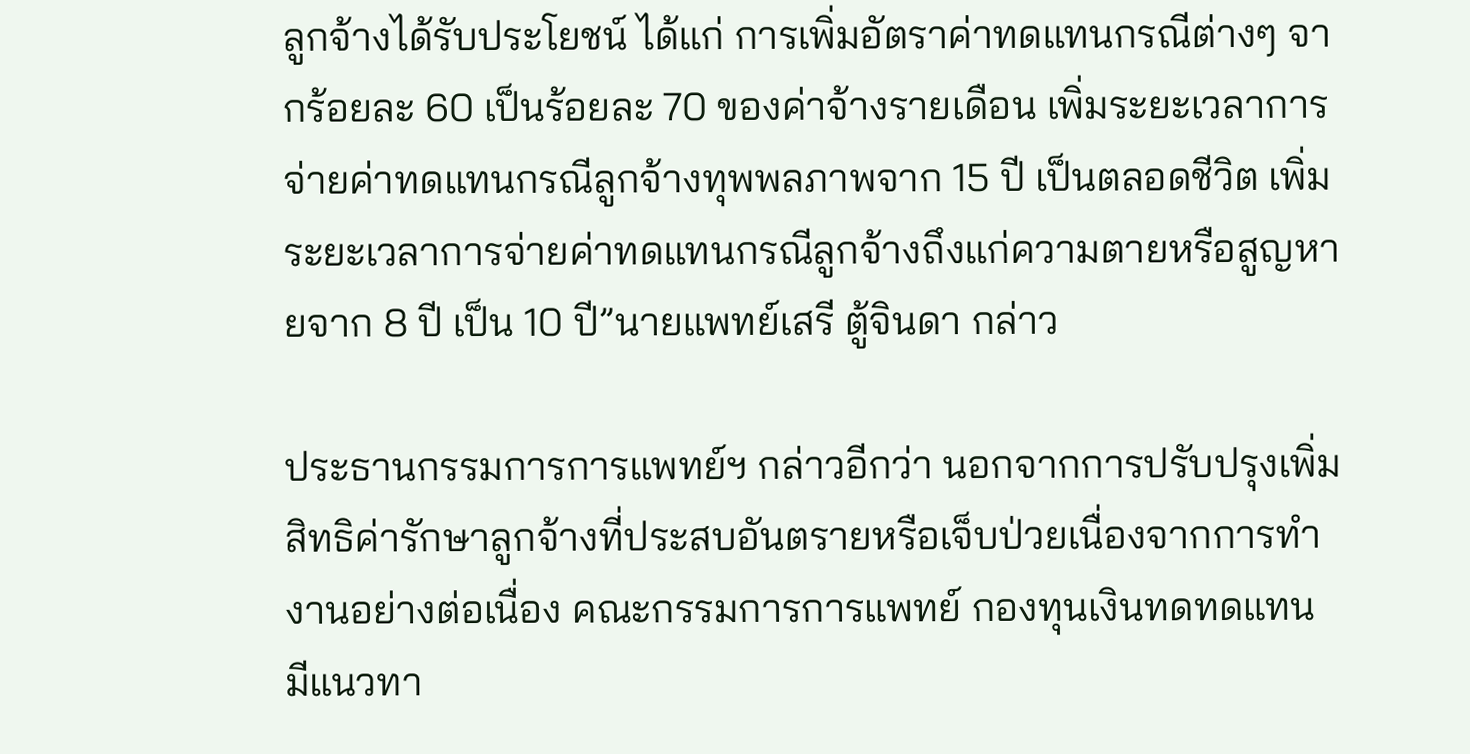ลูกจ้างได้รับประโยชน์ ได้แก่ การเพิ่มอัตราค่าทดแทนกรณีต่างๆ จากร้อยละ 60 เป็นร้อยละ 70 ของค่าจ้างรายเดือน เพิ่มระยะเวลาการจ่ายค่าทดแทนกรณีลูกจ้างทุพพลภาพจาก 15 ปี เป็นตลอดชีวิต เพิ่มระยะเวลาการจ่ายค่าทดแทนกรณีลูกจ้างถึงแก่ความตายหรือสูญหายจาก 8 ปี เป็น 10 ปี”นายแพทย์เสรี ตู้จินดา กล่าว

ประธานกรรมการการแพทย์ฯ กล่าวอีกว่า นอกจากการปรับปรุงเพิ่มสิทธิค่ารักษาลูกจ้างที่ประสบอันตรายหรือเจ็บป่วยเนื่องจากการทำงานอย่างต่อเนื่อง คณะกรรมการการแพทย์ กองทุนเงินทดทดแทน มีแนวทา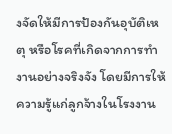งจัดให้มีการป้องกันอุบัติเหตุ หรือโรคที่เกิดจากการทำงานอย่างจริงจัง โดยมีการให้ความรู้แก่ลูกจ้างในโรงงาน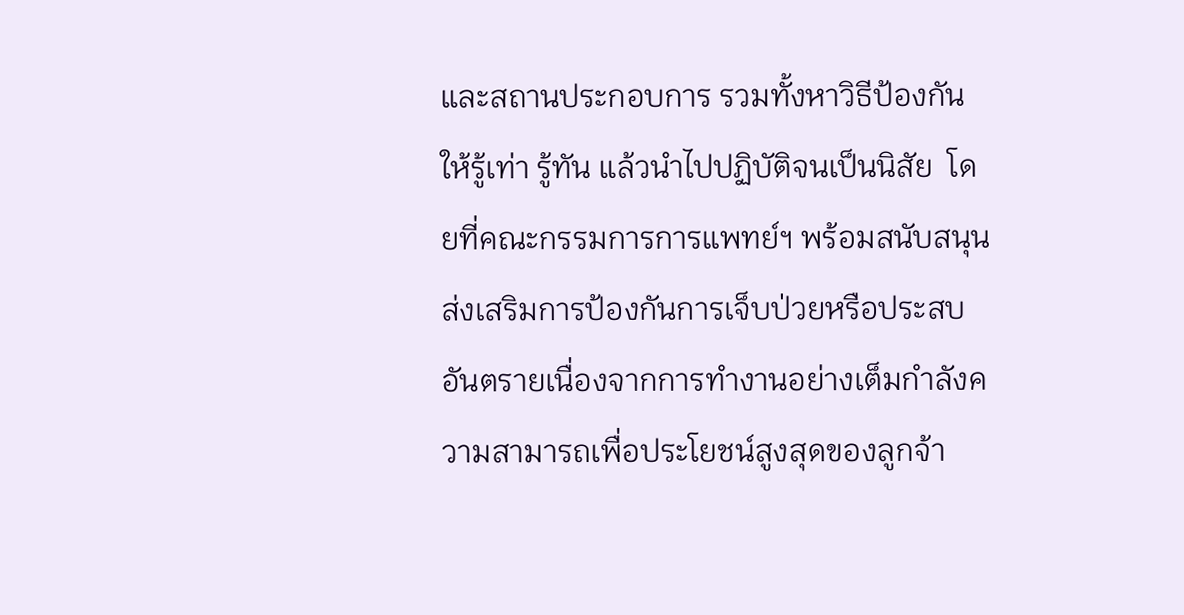และสถานประกอบการ รวมทั้งหาวิธีป้องกัน ให้รู้เท่า รู้ทัน แล้วนำไปปฏิบัติจนเป็นนิสัย  โดยที่คณะกรรมการการแพทย์ฯ พร้อมสนับสนุนส่งเสริมการป้องกันการเจ็บป่วยหรือประสบอันตรายเนื่องจากการทำงานอย่างเต็มกำลังความสามารถเพื่อประโยชน์สูงสุดของลูกจ้า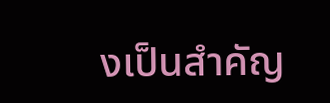งเป็นสำคัญ